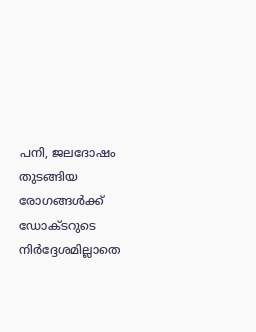പനി, ജലദോഷം തുടങ്ങിയ രോഗങ്ങൾക്ക് ഡോക്ടറുടെ നിർദ്ദേശമില്ലാതെ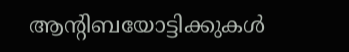ആന്റിബയോട്ടിക്കുകൾ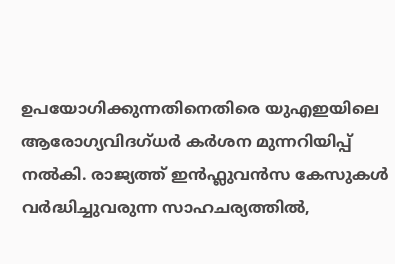ഉപയോഗിക്കുന്നതിനെതിരെ യുഎഇയിലെ ആരോഗ്യവിദഗ്ധർ കർശന മുന്നറിയിപ്പ് നൽകി. രാജ്യത്ത് ഇൻഫ്ലുവൻസ കേസുകൾ വർദ്ധിച്ചുവരുന്ന സാഹചര്യത്തിൽ,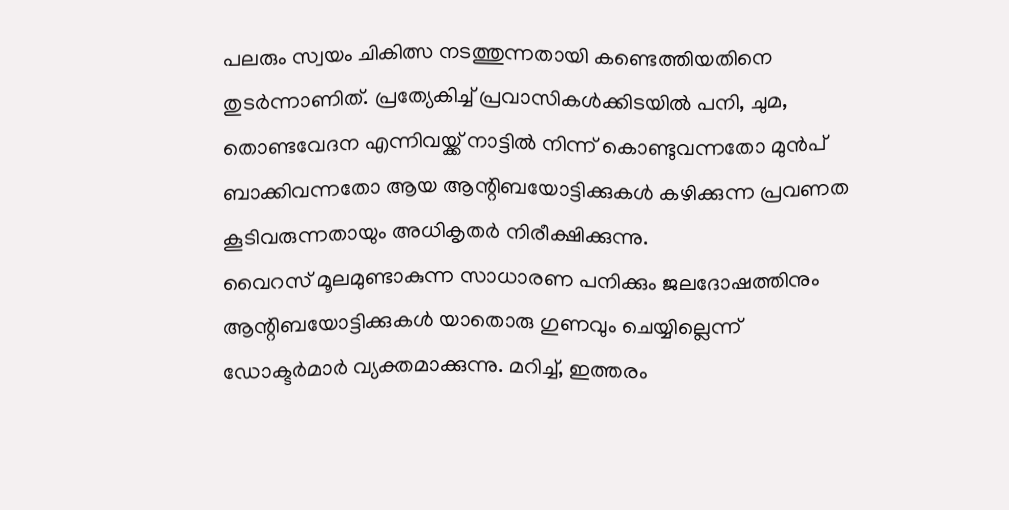പലരും സ്വയം ചികിത്സ നടത്തുന്നതായി കണ്ടെത്തിയതിനെ തുടർന്നാണിത്. പ്രത്യേകിച്ച് പ്രവാസികൾക്കിടയിൽ പനി, ചുമ, തൊണ്ടവേദന എന്നിവയ്ക്ക് നാട്ടിൽ നിന്ന് കൊണ്ടുവന്നതോ മുൻപ് ബാക്കിവന്നതോ ആയ ആന്റിബയോട്ടിക്കുകൾ കഴിക്കുന്ന പ്രവണത കൂടിവരുന്നതായും അധികൃതർ നിരീക്ഷിക്കുന്നു.
വൈറസ് മൂലമുണ്ടാകുന്ന സാധാരണ പനിക്കും ജലദോഷത്തിനും ആന്റിബയോട്ടിക്കുകൾ യാതൊരു ഗുണവും ചെയ്യില്ലെന്ന് ഡോക്ടർമാർ വ്യക്തമാക്കുന്നു. മറിച്ച്, ഇത്തരം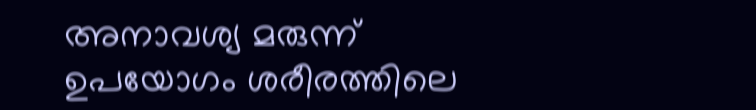അനാവശ്യ മരുന്ന് ഉപയോഗം ശരീരത്തിലെ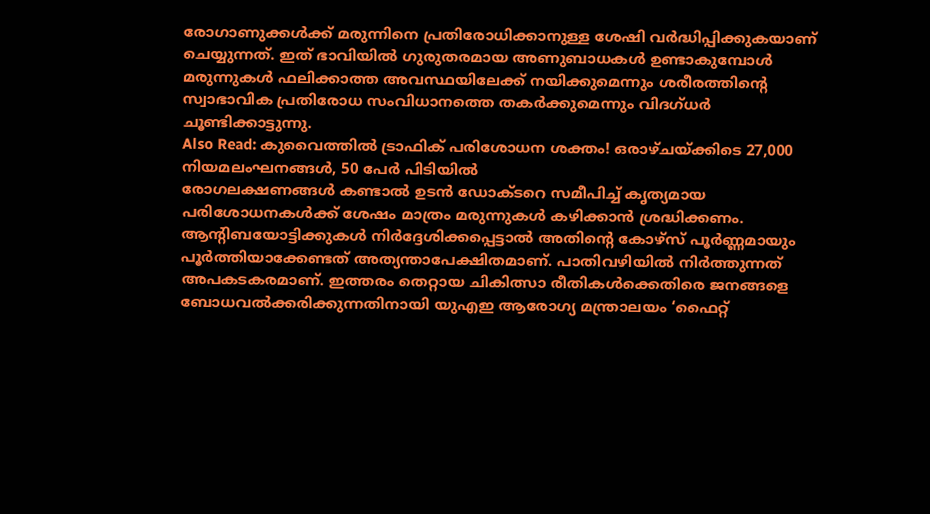രോഗാണുക്കൾക്ക് മരുന്നിനെ പ്രതിരോധിക്കാനുള്ള ശേഷി വർദ്ധിപ്പിക്കുകയാണ് ചെയ്യുന്നത്. ഇത് ഭാവിയിൽ ഗുരുതരമായ അണുബാധകൾ ഉണ്ടാകുമ്പോൾ മരുന്നുകൾ ഫലിക്കാത്ത അവസ്ഥയിലേക്ക് നയിക്കുമെന്നും ശരീരത്തിന്റെ സ്വാഭാവിക പ്രതിരോധ സംവിധാനത്തെ തകർക്കുമെന്നും വിദഗ്ധർ ചൂണ്ടിക്കാട്ടുന്നു.
Also Read: കുവൈത്തിൽ ട്രാഫിക് പരിശോധന ശക്തം! ഒരാഴ്ചയ്ക്കിടെ 27,000 നിയമലംഘനങ്ങൾ, 50 പേർ പിടിയിൽ
രോഗലക്ഷണങ്ങൾ കണ്ടാൽ ഉടൻ ഡോക്ടറെ സമീപിച്ച് കൃത്യമായ പരിശോധനകൾക്ക് ശേഷം മാത്രം മരുന്നുകൾ കഴിക്കാൻ ശ്രദ്ധിക്കണം. ആന്റിബയോട്ടിക്കുകൾ നിർദ്ദേശിക്കപ്പെട്ടാൽ അതിന്റെ കോഴ്സ് പൂർണ്ണമായും പൂർത്തിയാക്കേണ്ടത് അത്യന്താപേക്ഷിതമാണ്. പാതിവഴിയിൽ നിർത്തുന്നത് അപകടകരമാണ്. ഇത്തരം തെറ്റായ ചികിത്സാ രീതികൾക്കെതിരെ ജനങ്ങളെ ബോധവൽക്കരിക്കുന്നതിനായി യുഎഇ ആരോഗ്യ മന്ത്രാലയം ‘ഫൈറ്റ്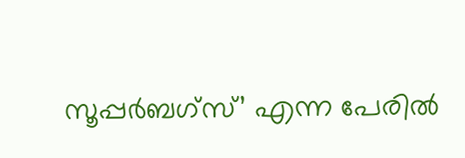സൂപ്പർബഗ്സ്’ എന്ന പേരിൽ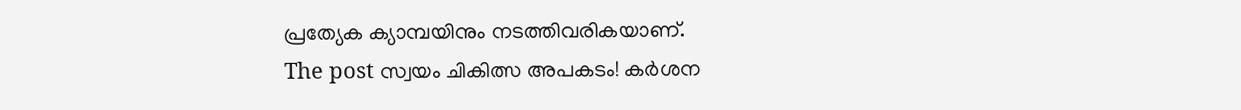പ്രത്യേക ക്യാമ്പയിനും നടത്തിവരികയാണ്.
The post സ്വയം ചികിത്സ അപകടം! കർശന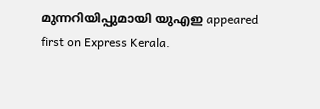മുന്നറിയിപ്പുമായി യുഎഇ appeared first on Express Kerala.